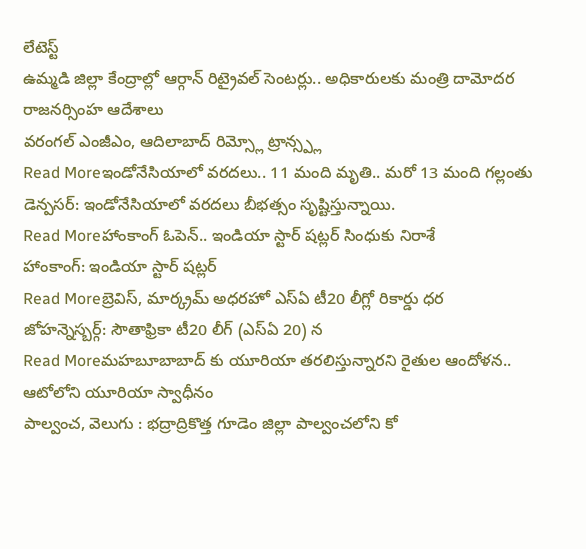లేటెస్ట్
ఉమ్మడి జిల్లా కేంద్రాల్లో ఆర్గాన్ రిట్రైవల్ సెంటర్లు.. అధికారులకు మంత్రి దామోదర రాజనర్సింహ ఆదేశాలు
వరంగల్ ఎంజీఎం, ఆదిలాబాద్ రిమ్స్లో ట్రాన్స్ప్ల
Read Moreఇండోనేసియాలో వరదలు.. 11 మంది మృతి.. మరో 13 మంది గల్లంతు
డెన్పసర్: ఇండోనేసియాలో వరదలు బీభత్సం సృష్టిస్తున్నాయి.
Read Moreహాంకాంగ్ ఓపెన్.. ఇండియా స్టార్ షట్లర్ సింధుకు నిరాశే
హాంకాంగ్: ఇండియా స్టార్ షట్లర్
Read Moreబ్రెవిస్, మార్క్రమ్ అధరహో ఎస్ఏ టీ20 లీగ్లో రికార్డు ధర
జోహన్నెస్బర్గ్: సౌతాఫ్రికా టీ20 లీగ్ (ఎస్ఏ 20) న
Read Moreమహబూబాబాద్ కు యూరియా తరలిస్తున్నారని రైతుల ఆందోళన.. ఆటోలోని యూరియా స్వాధీనం
పాల్వంచ, వెలుగు : భద్రాద్రికొత్త గూడెం జిల్లా పాల్వంచలోని కో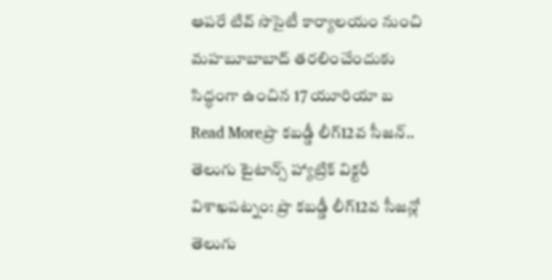ఆపరే టివ్ సొసైటీ కార్యాలయం నుంచి మహబూబాబాద్ తరలించేందుకు సిద్ధంగా ఉంచిన 17 యూరియా బ
Read Moreప్రొ కబడ్డీ లీగ్12వ సీజన్.. తెలుగు టైటాన్స్ హ్యాట్రిక్ విక్టరీ
విశాఖపట్నం: ప్రొ కబడ్డీ లీగ్12వ సీజన్లో తెలుగు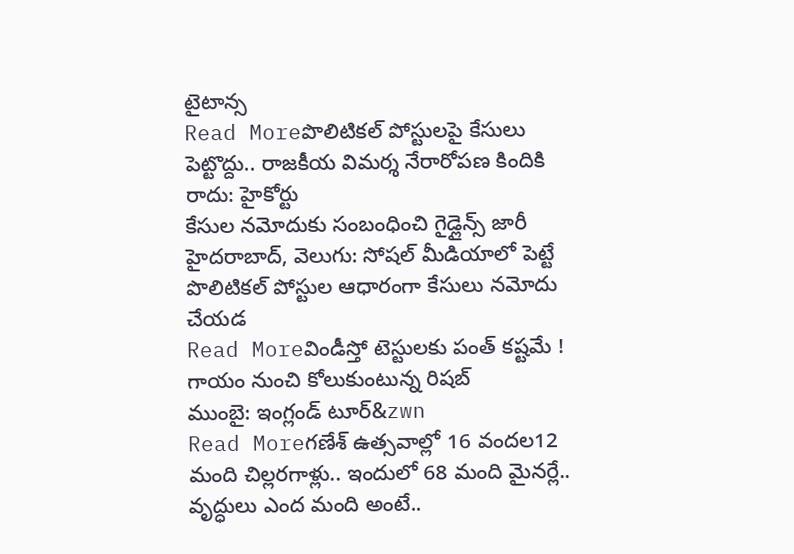టైటాన్స
Read Moreపొలిటికల్ పోస్టులపై కేసులు పెట్టొద్దు.. రాజకీయ విమర్శ నేరారోపణ కిందికి రాదు: హైకోర్టు
కేసుల నమోదుకు సంబంధించి గైడ్లైన్స్ జారీ హైదరాబాద్, వెలుగు: సోషల్ మీడియాలో పెట్టే పొలిటికల్ పోస్టుల ఆధారంగా కేసులు నమోదు చేయడ
Read Moreవిండీస్తో టెస్టులకు పంత్ కష్టమే ! గాయం నుంచి కోలుకుంటున్న రిషబ్
ముంబై: ఇంగ్లండ్ టూర్&zwn
Read Moreగణేశ్ ఉత్సవాల్లో 16 వందల12 మంది చిల్లరగాళ్లు.. ఇందులో 68 మంది మైనర్లే.. వృద్ధులు ఎంద మంది అంటే..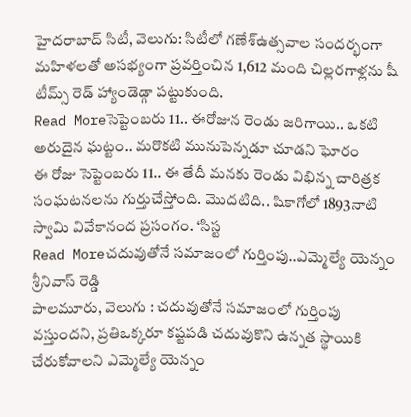హైదరాబాద్ సిటీ, వెలుగు: సిటీలో గణేశ్ఉత్సవాల సందర్భంగా మహిళలతో అసభ్యంగా ప్రవర్తించిన 1,612 మంది చిల్లరగాళ్లను షీ టీమ్స్ రెడ్ హ్యాండెడ్గా పట్టుకుంది.
Read Moreసెప్టెంబరు 11.. ఈరోజున రెండు జరిగాయి.. ఒకటి అరుదైన ఘట్టం.. మరొకటి మునుపెన్నడూ చూడని ఘోరం
ఈ రోజు సెప్టెంబరు 11.. ఈ తేదీ మనకు రెండు విభిన్న చారిత్రక సంఘటనలను గుర్తుచేస్తోంది. మొదటిది.. షికాగోలో 1893నాటి స్వామి వివేకానంద ప్రసంగం. ‘సిస్ట
Read Moreచదువుతోనే సమాజంలో గుర్తింపు..ఎమ్మెల్యే యెన్నం శ్రీనివాస్ రెడ్డి
పాలమూరు, వెలుగు : చదువుతోనే సమాజంలో గుర్తింపు వస్తుందని, ప్రతిఒక్కరూ కష్టపడి చదువుకొని ఉన్నత స్థాయికి చేరుకోవాలని ఎమ్మెల్యే యెన్నం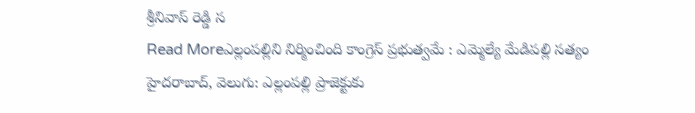శ్రీనివాస్ రెడ్డి స
Read Moreఎల్లంపల్లిని నిర్మించింది కాంగ్రెస్ ప్రభుత్వమే : ఎమ్మెల్యే మేడిపల్లి సత్యం
హైదరాబాద్, వెలుగు: ఎల్లంపల్లి ప్రాజెక్టుకు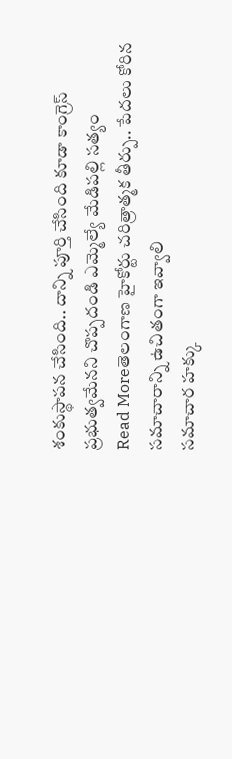శంకుస్థాపన చేసింది.. దాన్ని పూర్తి చేసింది కూడా కాంగ్రెస్ ప్రభుత్వమేనని చొప్పదండి ఎమ్మెల్యే మేడిపల్లి సత్యం
Read Moreతెలంగాణ హైకోర్టు చరిత్రాత్మక తీర్పు.. పేదలు కోరిన సమాచారాన్ని ఉచితంగా ఇవ్వాలి
సమాచార హక్కు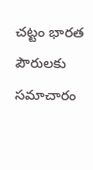చట్టం భారత పౌరులకు సమాచారం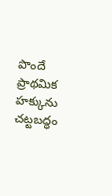పొందే ప్రాథమిక హక్కును చట్టబద్ధం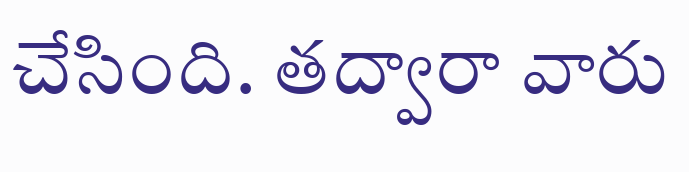చేసింది. తద్వారా వారు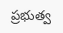ప్రభుత్వ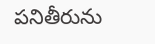పనితీరును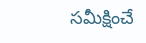సమీక్షించే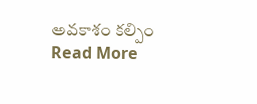అవకాశం కల్పిం
Read More